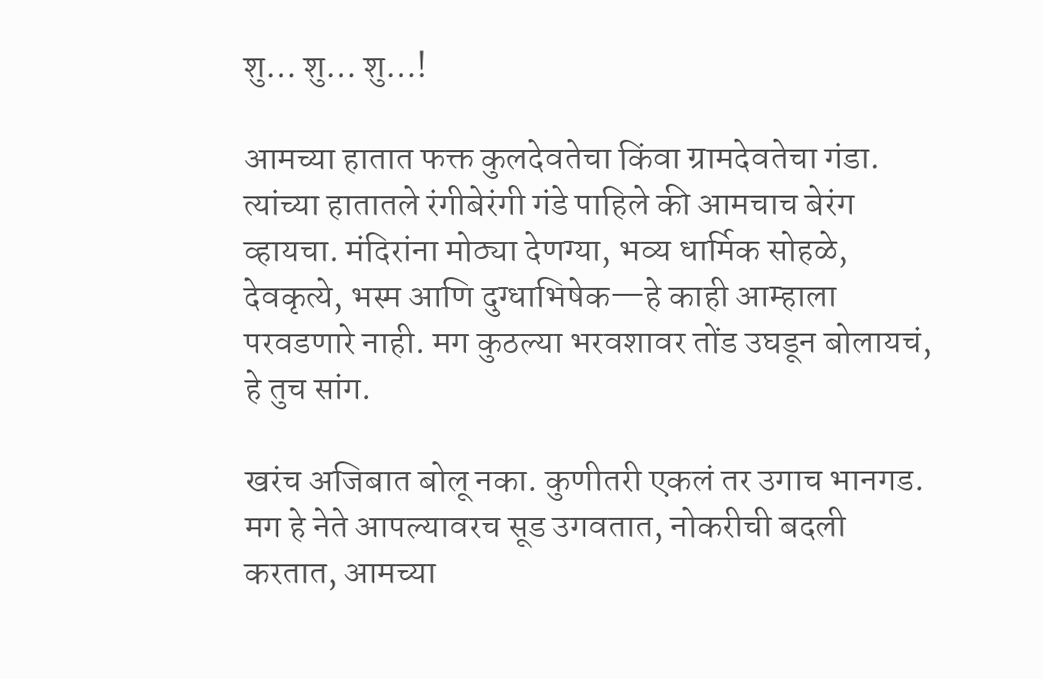शु… शु… शु…!

आमच्या हातात फक्त कुलदेवतेचा किंवा ग्रामदेवतेचा गंडा. त्यांच्या हातातले रंगीबेरंगी गंडे पाहिले की आमचाच बेरंग व्हायचा. मंदिरांना मोठ्या देणग्या, भव्य धार्मिक सोहळे, देवकृत्ये, भस्म आणि दुग्धाभिषेक—हे काही आम्हाला परवडणारे नाही. मग कुठल्या भरवशावर तोंड उघडून बोलायचं, हे तुच सांग.

खरंच अजिबात बोलू नका. कुणीतरी एकलं तर उगाच भानगड. मग हे नेते आपल्यावरच सूड उगवतात, नोकरीची बदली करतात, आमच्या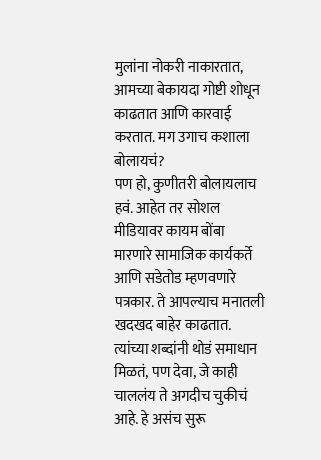मुलांना नोकरी नाकारतात, आमच्या बेकायदा गोष्टी शोधून काढतात आणि कारवाई करतात. मग उगाच कशाला बोलायचं?
पण हो, कुणीतरी बोलायलाच हवं. आहेत तर सोशल मीडियावर कायम बोंबा मारणारे सामाजिक कार्यकर्ते आणि सडेतोड म्हणवणारे पत्रकार. ते आपल्याच मनातली खदखद बाहेर काढतात. त्यांच्या शब्दांनी थोडं समाधान मिळतं, पण देवा, जे काही चाललंय ते अगदीच चुकीचं आहे. हे असंच सुरू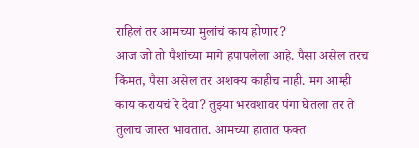राहिलं तर आमच्या मुलांचं काय होणार?
आज जो तो पैशांच्या मागे हपापलेला आहे. पैसा असेल तरच किंमत, पैसा असेल तर अशक्य काहीच नाही. मग आम्ही काय करायचं रे देवा? तुझ्या भरवशावर पंगा घेतला तर ते तुलाच जास्त भावतात. आमच्या हातात फक्त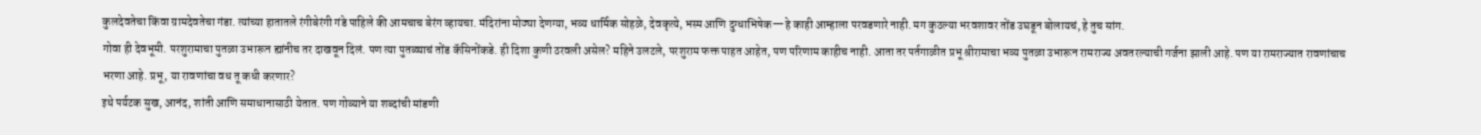कुलदेवतेचा किंवा ग्रामदेवतेचा गंडा. त्यांच्या हातातले रंगीबेरंगी गंडे पाहिले की आमचाच बेरंग व्हायचा. मंदिरांना मोठ्या देणग्या, भव्य धार्मिक सोहळे, देवकृत्ये, भस्म आणि दुग्धाभिषेक—हे काही आम्हाला परवडणारे नाही. मग कुठल्या भरवशावर तोंड उघडून बोलायचं, हे तुच सांग.
गोवा ही देवभूमी. परशुरामाचा पुतळा उभारून ह्यांनीच तर दाखवून दिलं. पण त्या पुतळ्याचं तोंड कॅसिनोंकडे. ही दिशा कुणी ठरवली असेल? महिने उलटले, परशुराम फक्त पाहत आहेत, पण परिणाम काहीच नाही. आता तर पर्तगाळीत प्रभू श्रीरामाचा भव्य पुतळा उभारून रामराज्य अवतरल्याची गर्जना झाली आहे. पण या रामराज्यात रावणांचाच भरणा आहे. प्रभू, या रावणांचा वध तू कधी करणार?
इथे पर्यटक सुख, आनंद, शांती आणि समाधानासाठी येतात. पण गोव्याने या शब्दांची मांडणी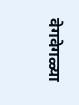वेगवेगळ्या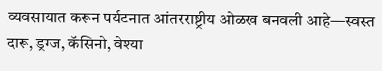व्यवसायात करून पर्यटनात आंतरराष्ट्रीय ओळख बनवली आहे—स्वस्त दारू, ड्रग्ज, कॅसिनो, वेश्या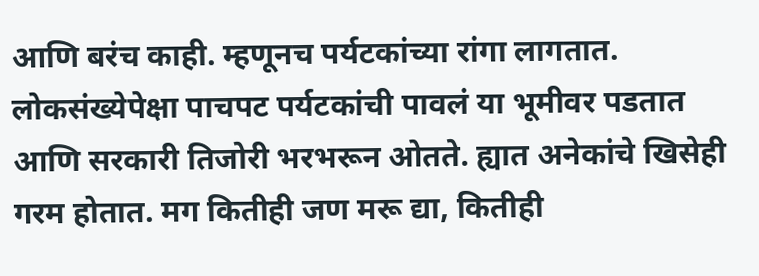आणि बरंच काही. म्हणूनच पर्यटकांच्या रांगा लागतात. लोकसंख्येपेक्षा पाचपट पर्यटकांची पावलं या भूमीवर पडतात आणि सरकारी तिजोरी भरभरून ओतते. ह्यात अनेकांचे खिसेही गरम होतात. मग कितीही जण मरू द्या, कितीही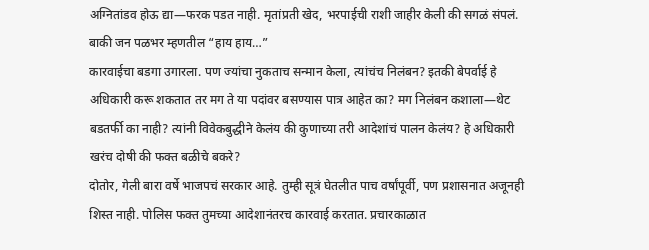अग्नितांडव होऊ द्या—फरक पडत नाही. मृतांप्रती खेद, भरपाईची राशी जाहीर केली की सगळं संपलं. बाकी जन पळभर म्हणतील “हाय हाय…”
कारवाईचा बडगा उगारला. पण ज्यांचा नुकताच सन्मान केला, त्यांचंच निलंबन? इतकी बेपर्वाई हे अधिकारी करू शकतात तर मग ते या पदांवर बसण्यास पात्र आहेत का? मग निलंबन कशाला—थेट बडतर्फी का नाही? त्यांनी विवेकबुद्धीने केलंय की कुणाच्या तरी आदेशांचं पालन केलंय? हे अधिकारी खरंच दोषी की फक्त बळीचे बकरे?
दोतोर, गेली बारा वर्षे भाजपचं सरकार आहे. तुम्ही सूत्रं घेतलीत पाच वर्षांपूर्वी, पण प्रशासनात अजूनही शिस्त नाही. पोलिस फक्त तुमच्या आदेशानंतरच कारवाई करतात. प्रचारकाळात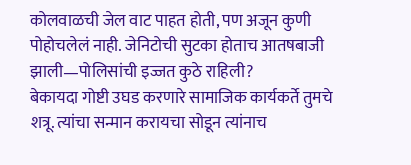कोलवाळची जेल वाट पाहत होती, पण अजून कुणी पोहोचलेलं नाही. जेनिटोची सुटका होताच आतषबाजी झाली—पोलिसांची इज्जत कुठे राहिली?
बेकायदा गोष्टी उघड करणारे सामाजिक कार्यकर्ते तुमचे शत्रू. त्यांचा सन्मान करायचा सोडून त्यांनाच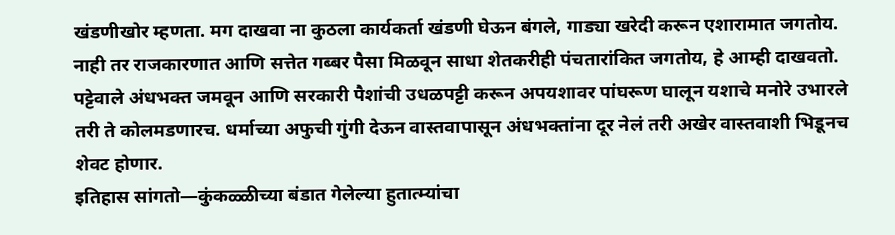खंडणीखोर म्हणता. मग दाखवा ना कुठला कार्यकर्ता खंडणी घेऊन बंगले, गाड्या खरेदी करून एशारामात जगतोय. नाही तर राजकारणात आणि सत्तेत गब्बर पैसा मिळवून साधा शेतकरीही पंचतारांकित जगतोय, हे आम्ही दाखवतो.
पट्टेवाले अंधभक्त जमवून आणि सरकारी पैशांची उधळपट्टी करून अपयशावर पांघरूण घालून यशाचे मनोरे उभारले तरी ते कोलमडणारच. धर्माच्या अफुची गुंगी देऊन वास्तवापासून अंधभक्तांना दूर नेलं तरी अखेर वास्तवाशी भिडूनच शेवट होणार.
इतिहास सांगतो—कुंकळ्ळीच्या बंडात गेलेल्या हुतात्म्यांचा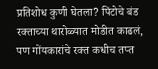प्रतिशोध कुणी घेतला? पिंटोचे बंड रक्ताच्या थारोळ्यात मोडीत काढलं, पण गोंयकारांचे रक्त कधीच तप्त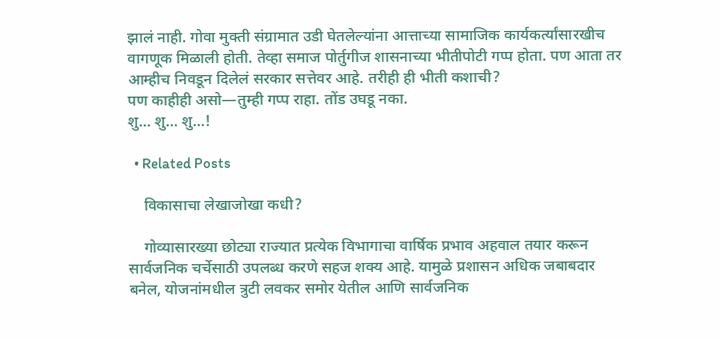झालं नाही. गोवा मुक्ती संग्रामात उडी घेतलेल्यांना आत्ताच्या सामाजिक कार्यकर्त्यांसारखीच वागणूक मिळाली होती. तेव्हा समाज पोर्तुगीज शासनाच्या भीतीपोटी गप्प होता. पण आता तर आम्हीच निवडून दिलेलं सरकार सत्तेवर आहे. तरीही ही भीती कशाची?
पण काहीही असो—तुम्ही गप्प राहा. तोंड उघडू नका.
शु… शु… शु…!

  • Related Posts

    विकासाचा लेखाजोखा कधी?

    गोव्यासारख्या छोट्या राज्यात प्रत्येक विभागाचा वार्षिक प्रभाव अहवाल तयार करून सार्वजनिक चर्चेसाठी उपलब्ध करणे सहज शक्य आहे. यामुळे प्रशासन अधिक जबाबदार बनेल, योजनांमधील त्रुटी लवकर समोर येतील आणि सार्वजनिक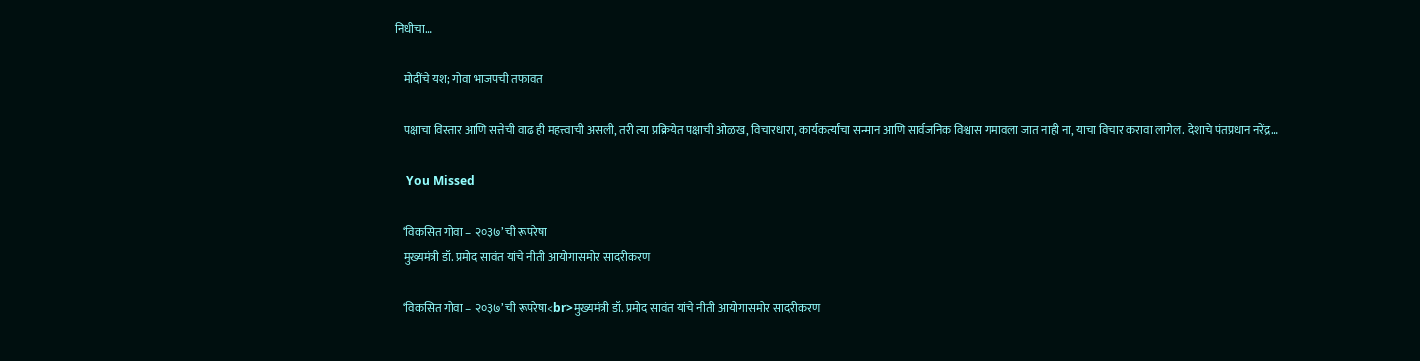निधीचा…

    मोदींचे यश; गोवा भाजपची तफावत

    पक्षाचा विस्तार आणि सत्तेची वाढ ही महत्त्वाची असली, तरी त्या प्रक्रियेत पक्षाची ओळख, विचारधारा, कार्यकर्त्यांचा सन्मान आणि सार्वजनिक विश्वास गमावला जात नाही ना, याचा विचार करावा लागेल. देशाचे पंतप्रधान नरेंद्र…

    You Missed

    ‘विकसित गोवा – २०३७’ ची रूपरेषा
    मुख्यमंत्री डॉ. प्रमोद सावंत यांचे नीती आयोगासमोर सादरीकरण

    ‘विकसित गोवा – २०३७’ ची रूपरेषा<br>मुख्यमंत्री डॉ. प्रमोद सावंत यांचे नीती आयोगासमोर सादरीकरण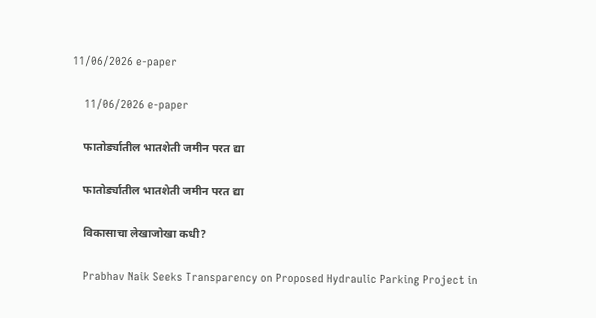11/06/2026 e-paper

    11/06/2026 e-paper

    फातोर्ड्यातील भातशेती जमीन परत द्या

    फातोर्ड्यातील भातशेती जमीन परत द्या

    विकासाचा लेखाजोखा कधी?

    Prabhav Naik Seeks Transparency on Proposed Hydraulic Parking Project in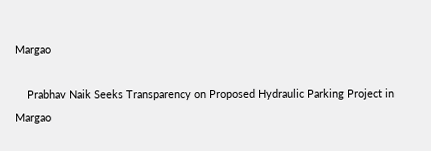Margao

    Prabhav Naik Seeks Transparency on Proposed Hydraulic Parking Project in Margao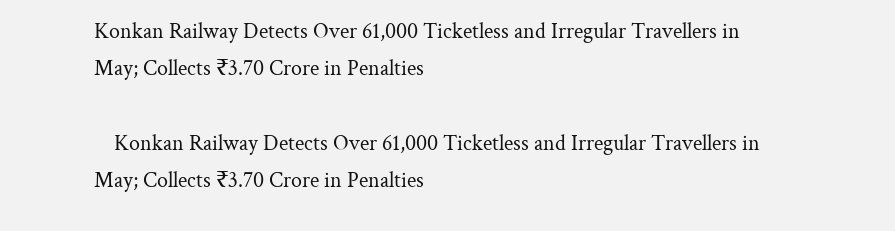Konkan Railway Detects Over 61,000 Ticketless and Irregular Travellers in May; Collects ₹3.70 Crore in Penalties

    Konkan Railway Detects Over 61,000 Ticketless and Irregular Travellers in May; Collects ₹3.70 Crore in Penalties